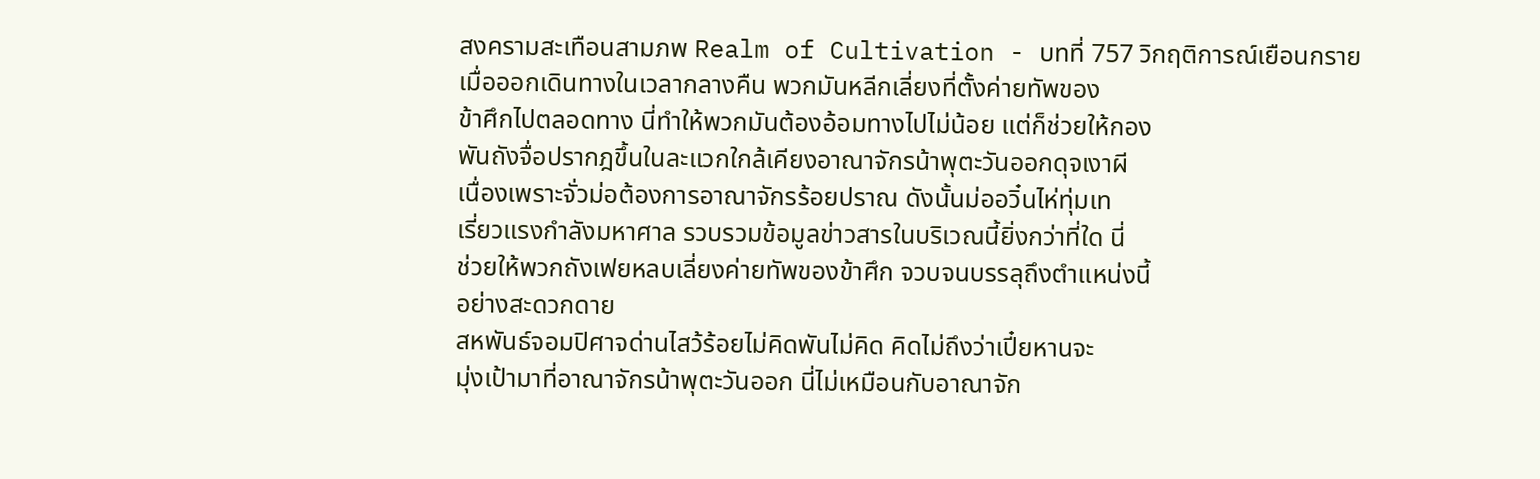สงครามสะเทือนสามภพ Realm of Cultivation - บทที่ 757 วิกฤติการณ์เยือนกราย
เมื่อออกเดินทางในเวลากลางคืน พวกมันหลีกเลี่ยงที่ตั้งค่ายทัพของ
ข้าศึกไปตลอดทาง นี่ทำให้พวกมันต้องอ้อมทางไปไม่น้อย แต่ก็ช่วยให้กอง
พันถังจื่อปรากฎขึ้นในละแวกใกล้เคียงอาณาจักรน้าพุตะวันออกดุจเงาผี
เนื่องเพราะจั่วม่อต้องการอาณาจักรร้อยปราณ ดังนั้นม่ออวิ๋นไห่ทุ่มเท
เรี่ยวแรงกำลังมหาศาล รวบรวมข้อมูลข่าวสารในบริเวณนี้ยิ่งกว่าที่ใด นี่
ช่วยให้พวกถังเฟยหลบเลี่ยงค่ายทัพของข้าศึก จวบจนบรรลุถึงตำแหน่งนี้
อย่างสะดวกดาย
สหพันธ์จอมปิศาจด่านไสว้ร้อยไม่คิดพันไม่คิด คิดไม่ถึงว่าเปี๋ยหานจะ
มุ่งเป้ามาที่อาณาจักรน้าพุตะวันออก นี่ไม่เหมือนกับอาณาจัก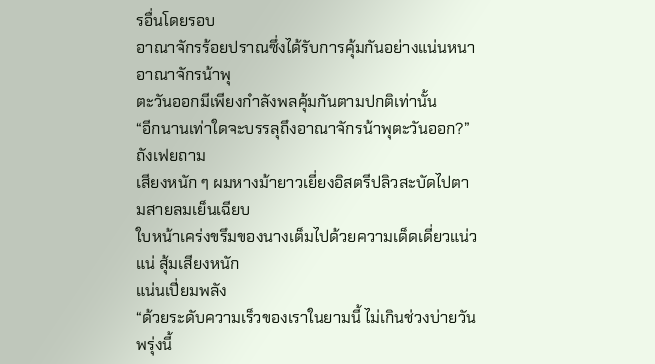รอื่นโดยรอบ
อาณาจักรร้อยปราณซึ่งได้รับการคุ้มกันอย่างแน่นหนา อาณาจักรน้าพุ
ตะวันออกมีเพียงกำลังพลคุ้มกันตามปกติเท่านั้น
“อีกนานเท่าใดจะบรรลุถึงอาณาจักรน้าพุตะวันออก?” ถังเฟยถาม
เสียงหนัก ๆ ผมหางม้ายาวเยี่ยงอิสตรีปลิวสะบัดไปตามสายลมเย็นเฉียบ
ใบหน้าเคร่งขรึมของนางเต็มไปด้วยความเด็ดเดี่ยวแน่วแน่ สุ้มเสียงหนัก
แน่นเปี่ยมพลัง
“ด้วยระดับความเร็วของเราในยามนี้ ไม่เกินช่วงบ่ายวันพรุ่งนี้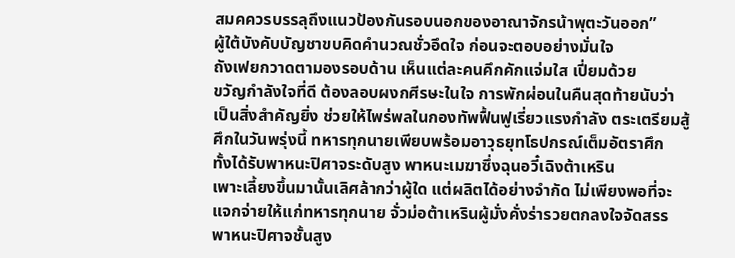สมคควรบรรลุถึงแนวป้องกันรอบนอกของอาณาจักรน้าพุตะวันออก”
ผู้ใต้บังคับบัญชาขบคิดคำนวณชั่วอึดใจ ก่อนจะตอบอย่างมั่นใจ
ถังเฟยกวาดตามองรอบด้าน เห็นแต่ละคนคึกคักแจ่มใส เปี่ยมด้วย
ขวัญกำลังใจที่ดี ต้องลอบผงกศีรษะในใจ การพักผ่อนในคืนสุดท้ายนับว่า
เป็นสิ่งสำคัญยิ่ง ช่วยให้ไพร่พลในกองทัพฟื้นฟูเรี่ยวแรงกำลัง ตระเตรียมสู้
ศึกในวันพรุ่งนี้ ทหารทุกนายเพียบพร้อมอาวุธยุทโธปกรณ์เต็มอัตราศึก
ทั้งได้รับพาหนะปิศาจระดับสูง พาหนะเมฆาซึ่งฉุนอวี๋เฉิงต้าเหริน
เพาะเลี้ยงขึ้นมานั้นเลิศล้ากว่าผู้ใด แต่ผลิตได้อย่างจำกัด ไม่เพียงพอที่จะ
แจกจ่ายให้แก่ทหารทุกนาย จั่วม่อต้าเหรินผู้มั่งคั่งร่ารวยตกลงใจจัดสรร
พาหนะปิศาจชั้นสูง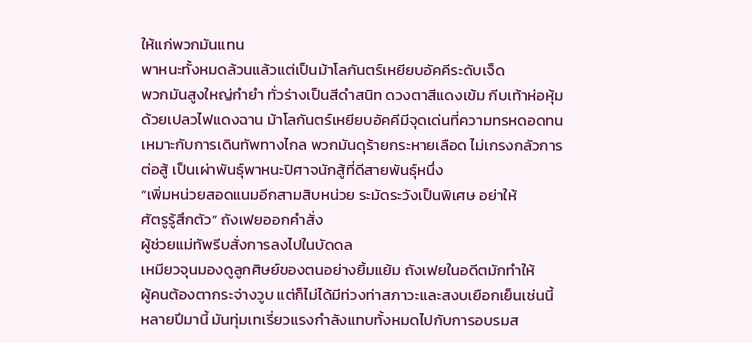ให้แก่พวกมันแทน
พาหนะทั้งหมดล้วนแล้วแต่เป็นม้าโลกันตร์เหยียบอัคคีระดับเจ็ด
พวกมันสูงใหญ่กำยำ ทั่วร่างเป็นสีดำสนิท ดวงตาสีแดงเข้ม กีบเท้าห่อหุ้ม
ด้วยเปลวไฟแดงฉาน ม้าโลกันตร์เหยียบอัคคีมีจุดเด่นที่ความทรหดอดทน
เหมาะกับการเดินทัพทางไกล พวกมันดุร้ายกระหายเลือด ไม่เกรงกลัวการ
ต่อสู้ เป็นเผ่าพันธุ์พาหนะปิศาจนักสู้ที่ดีสายพันธุ์หนึ่ง
“เพิ่มหน่วยสอดแนมอีกสามสิบหน่วย ระมัดระวังเป็นพิเศษ อย่าให้
ศัตรูรู้สึกตัว” ถังเฟยออกคำสั่ง
ผู้ช่วยแม่ทัพรีบสั่งการลงไปในบัดดล
เหมียวจุนมองดูลูกศิษย์ของตนอย่างยิ้มแย้ม ถังเฟยในอดีตมักทำให้
ผู้คนต้องตากระจ่างวูบ แต่ก็ไม่ได้มีท่วงท่าสภาวะและสงบเยือกเย็นเช่นนี้
หลายปีมานี้ มันทุ่มเทเรี่ยวแรงกำลังแทบทั้งหมดไปกับการอบรมส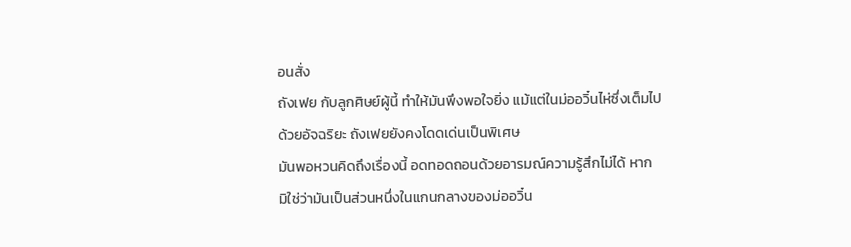อนสั่ง
ถังเฟย กับลูกศิษย์ผู้นี้ ทำให้มันพึงพอใจยิ่ง แม้แต่ในม่ออวิ๋นไห่ซึ่งเต็มไป
ด้วยอัจฉริยะ ถังเฟยยังคงโดดเด่นเป็นพิเศษ
มันพอหวนคิดถึงเรื่องนี้ อดทอดถอนด้วยอารมณ์ความรู้สึกไม่ได้ หาก
มิใช่ว่ามันเป็นส่วนหนึ่งในแกนกลางของม่ออวิ๋น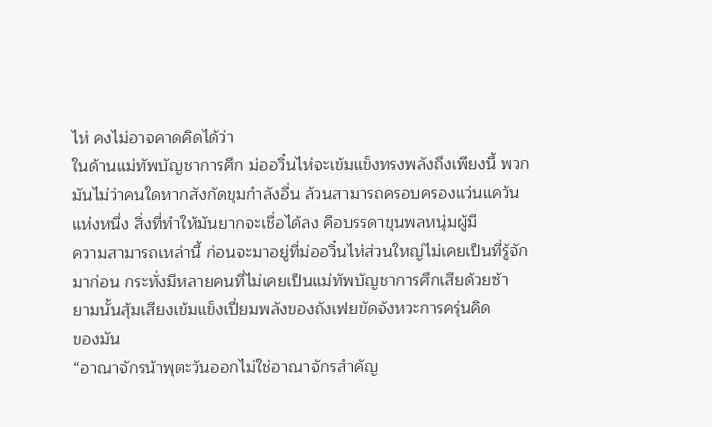ไห่ คงไม่อาจคาดคิดได้ว่า
ในด้านแม่ทัพบัญชาการศึก ม่ออวิ๋นไห่จะเข้มแข็งทรงพลังถึงเพียงนี้ พวก
มันไม่ว่าคนใดหากสังกัดขุมกำลังอื่น ล้วนสามารถครอบครองแว่นแคว้น
แห่งหนึ่ง สิ่งที่ทำให้มันยากจะเชื่อได้ลง คือบรรดาขุนพลหนุ่มผู้มี
ความสามารถเหล่านี้ ก่อนจะมาอยู่ที่ม่ออวิ๋นไห่ส่วนใหญ่ไม่เคยเป็นที่รู้จัก
มาก่อน กระทั่งมีหลายคนที่ไม่เคยเป็นแม่ทัพบัญชาการศึกเสียด้วยซ้า
ยามนั้นสุ้มเสียงเข้มแข็งเปี่ยมพลังของถังเฟยขัดจังหวะการครุ่นคิด
ของมัน
“อาณาจักรน้าพุตะวันออกไม่ใช่อาณาจักรสำคัญ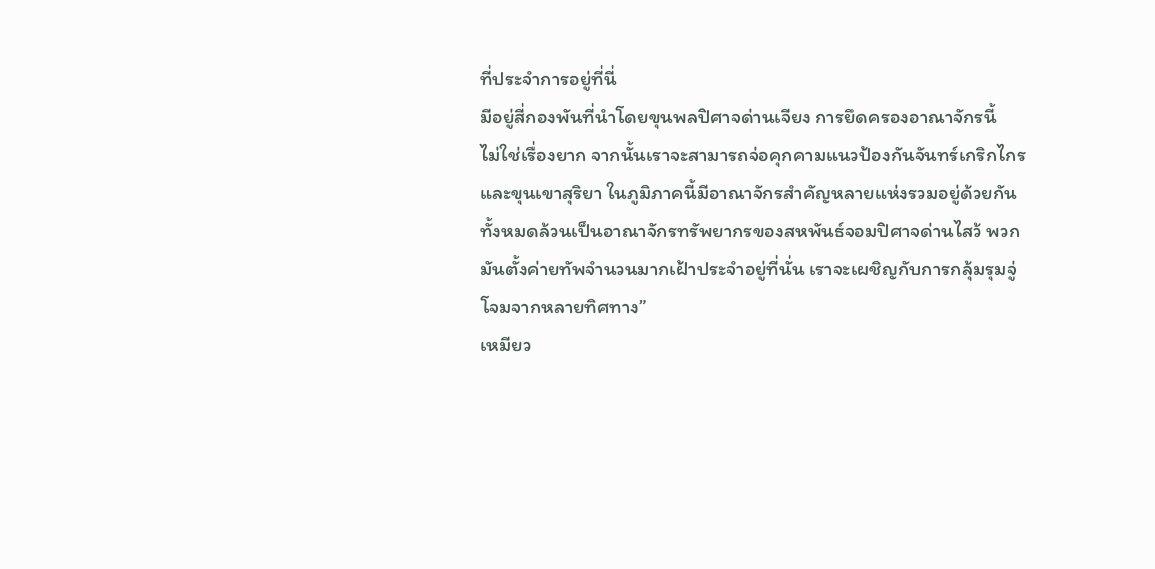ที่ประจำการอยู่ที่นี่
มีอยู่สี่กองพันที่นำโดยขุนพลปิศาจด่านเจียง การยึดครองอาณาจักรนี้
ไม่ใช่เรื่องยาก จากนั้นเราจะสามารถจ่อคุกคามแนวป้องกันจันทร์เกริกไกร
และขุนเขาสุริยา ในภูมิภาคนี้มีอาณาจักรสำคัญหลายแห่งรวมอยู่ด้วยกัน
ทั้งหมดล้วนเป็นอาณาจักรทรัพยากรของสหพันธ์จอมปิศาจด่านไสว้ พวก
มันตั้งค่ายทัพจำนวนมากเฝ้าประจำอยู่ที่นั่น เราจะเผชิญกับการกลุ้มรุมจู่
โจมจากหลายทิศทาง”
เหมียว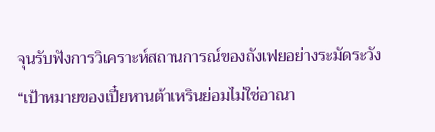จุนรับฟังการวิเคราะห์สถานการณ์ของถังเฟยอย่างระมัดระวัง
“เป้าหมายของเปี๋ยหานต้าเหรินย่อมไม่ใช่อาณา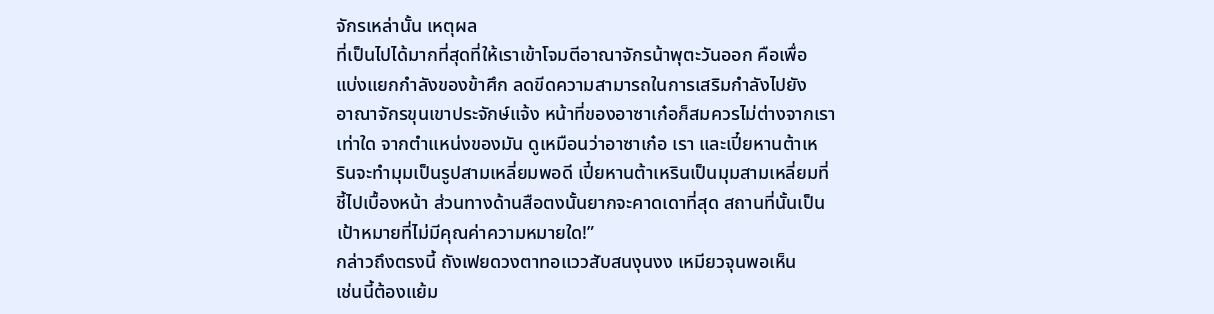จักรเหล่านั้น เหตุผล
ที่เป็นไปได้มากที่สุดที่ให้เราเข้าโจมตีอาณาจักรน้าพุตะวันออก คือเพื่อ
แบ่งแยกกำลังของข้าศึก ลดขีดความสามารถในการเสริมกำลังไปยัง
อาณาจักรขุนเขาประจักษ์แจ้ง หน้าที่ของอาซาเก๋อก็สมควรไม่ต่างจากเรา
เท่าใด จากตำแหน่งของมัน ดูเหมือนว่าอาซาเก๋อ เรา และเปี๋ยหานต้าเห
รินจะทำมุมเป็นรูปสามเหลี่ยมพอดี เปี๋ยหานต้าเหรินเป็นมุมสามเหลี่ยมที่
ชี้ไปเบื้องหน้า ส่วนทางด้านสือตงนั้นยากจะคาดเดาที่สุด สถานที่นั้นเป็น
เป้าหมายที่ไม่มีคุณค่าความหมายใด!”
กล่าวถึงตรงนี้ ถังเฟยดวงตาทอแววสับสนงุนงง เหมียวจุนพอเห็น
เช่นนี้ต้องแย้ม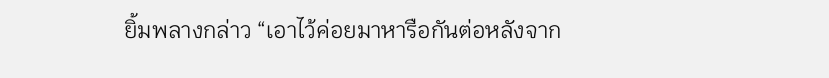ยิ้มพลางกล่าว “เอาไว้ค่อยมาหารือกันต่อหลังจาก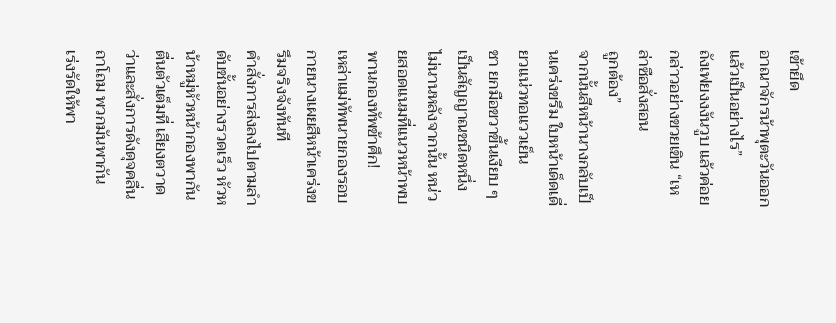เข้ายึด
อาณาจักรน้าพุตะวันออกแล้วเป็นอย่างไร”
ถังเฟยงงงันวูบ แล้วค่อยกล่าวอย่างขวยเขิน “เหล่าซือสั่งสอน
ถูกต้อง”
จากนั้นสีหน้านางกลับเป็นเคร่งขรึม ใบหน้าเด็ดเดี่ยวแน่วทอแววเย็น
ชา ยกมือขวาขึ้นเงียบ ๆ เป็นสัญญาณชนิดหนึ่ง
ไม่นานหลังจากนั้น หน่วยสอดแนมที่แนวหน้าพบพานกองทัพข้าศึก!
เหล่าแม่ทัพนายกองรอบกายนางเผยสีหน้าเคร่งขรึมจริงจังทันที
คำสั่งการส่งลงไปตามลำดับชั้นอย่างรวดเร็ว หัวหน้าหมู่หัวหน้ากองพากัน
ตื่นตัวเต็มที่ เสียงตวาดว่าและสั่งการดังดุจคลื่นถาโถม พวกมันพากัน
เร่งรัดให้พา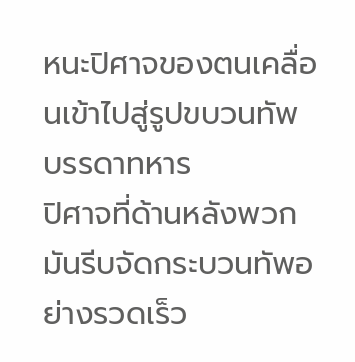หนะปิศาจของตนเคลื่อนเข้าไปสู่รูปขบวนทัพ บรรดาทหาร
ปิศาจที่ด้านหลังพวกมันรีบจัดกระบวนทัพอย่างรวดเร็ว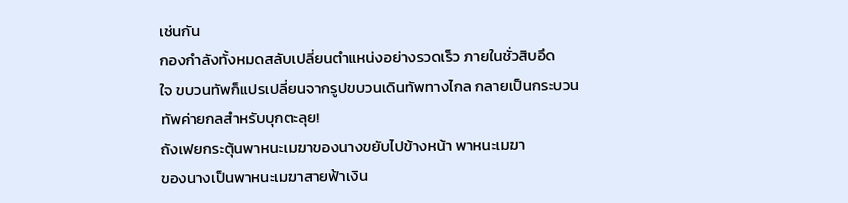เช่นกัน
กองกำลังทั้งหมดสลับเปลี่ยนตำแหน่งอย่างรวดเร็ว ภายในชั่วสิบอึด
ใจ ขบวนทัพก็แปรเปลี่ยนจากรูปขบวนเดินทัพทางไกล กลายเป็นกระบวน
ทัพค่ายกลสำหรับบุกตะลุย!
ถังเฟยกระตุ้นพาหนะเมฆาของนางขยับไปข้างหน้า พาหนะเมฆา
ของนางเป็นพาหนะเมฆาสายฟ้าเงิน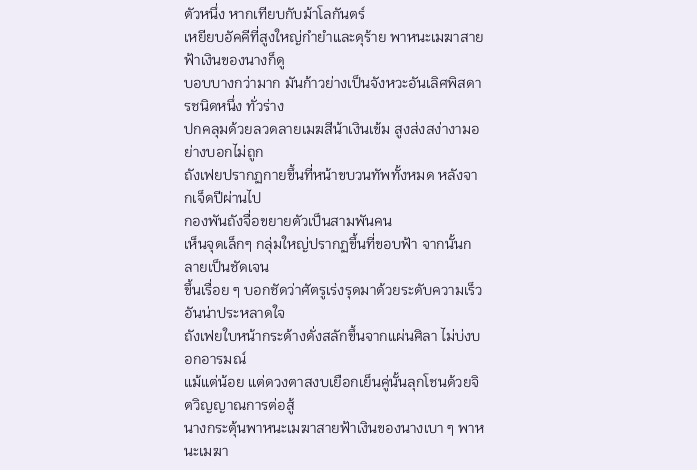ตัวหนึ่ง หากเทียบกับม้าโลกันตร์
เหยียบอัคคีที่สูงใหญ่กำยำและดุร้าย พาหนะเมฆาสายฟ้าเงินของนางก็ดู
บอบบางกว่ามาก มันก้าวย่างเป็นจังหวะอันเลิศพิสดารชนิดหนึ่ง ทั่วร่าง
ปกคลุมด้วยลวดลายเมฆสีน้าเงินเข้ม สูงส่งสง่างามอย่างบอกไม่ถูก
ถังเฟยปรากฏกายขึ้นที่หน้าขบวนทัพทั้งหมด หลังจากเจ็ดปีผ่านไป
กองพันถังจื่อขยายตัวเป็นสามพันคน
เห็นจุดเล็กๆ กลุ่มใหญ่ปรากฏขึ้นที่ขอบฟ้า จากนั้นกลายเป็นชัดเจน
ขึ้นเรื่อย ๆ บอกชัดว่าศัตรูเร่งรุดมาด้วยระดับความเร็วอันน่าประหลาดใจ
ถังเฟยใบหน้ากระด้างดั่งสลักขึ้นจากแผ่นศิลา ไม่บ่งบอกอารมณ์
แม้แต่น้อย แต่ดวงตาสงบเยือกเย็นคู่นั้นลุกโชนด้วยจิตวิญญาณการต่อสู้
นางกระตุ้นพาหนะเมฆาสายฟ้าเงินของนางเบา ๆ พาหนะเมฆา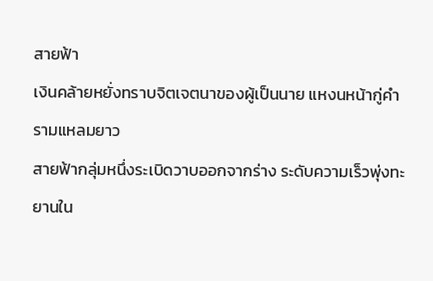สายฟ้า
เงินคล้ายหยั่งทราบจิตเจตนาของผู้เป็นนาย แหงนหน้ากู่คำรามแหลมยาว
สายฟ้ากลุ่มหนึ่งระเบิดวาบออกจากร่าง ระดับความเร็วพุ่งทะยานใน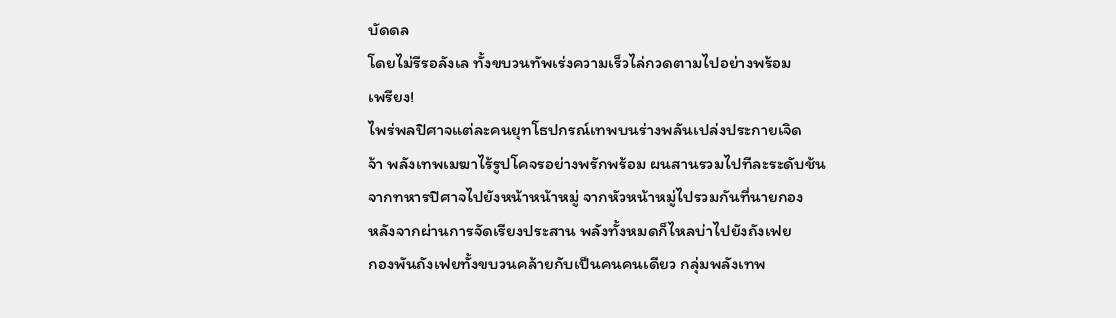บัดดล
โดยไม่รีรอลังเล ทั้งขบวนทัพเร่งความเร็วไล่กวดตามไปอย่างพร้อม
เพรียง!
ไพร่พลปิศาจแต่ละคนยุทโธปกรณ์เทพบนร่างพลันเปล่งประกายเจิด
จ้า พลังเทพเมฆาไร้รูปโคจรอย่างพรักพร้อม ผนสานรวมไปทีละระดับช้น
จากทหารปิศาจไปยังหน้าหน้าหมู่ จากหัวหน้าหมู่ไปรวมกันที่นายกอง
หลังจากผ่านการจัดเรียงประสาน พลังทั้งหมดก็ไหลบ่าไปยังถังเฟย
กองพันถังเฟยทั้งขบวนคล้ายกับเป็นคนคนเดียว กลุ่มพลังเทพ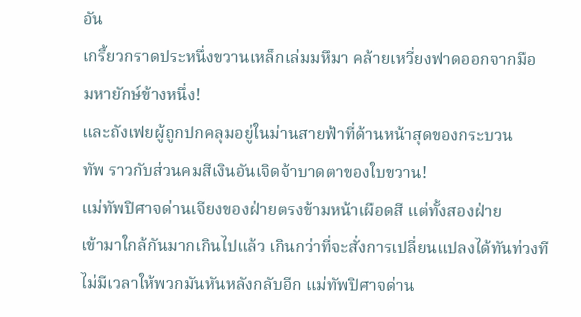อัน
เกรี้ยวกราดประหนึ่งขวานเหล็กเล่มมหึมา คล้ายเหวี่ยงฟาดออกจากมือ
มหายักษ์ข้างหนึ่ง!
และถังเฟยผู้ถูกปกคลุมอยู่ในม่านสายฟ้าที่ด้านหน้าสุดของกระบวน
ทัพ ราวกับส่วนคมสีเงินอันเจิดจ้าบาดตาของใบขวาน!
แม่ทัพปิศาจด่านเจียงของฝ่ายตรงข้ามหน้าเผือดสี แต่ทั้งสองฝ่าย
เข้ามาใกล้กันมากเกินไปแล้ว เกินกว่าที่จะสั่งการเปลี่ยนแปลงได้ทันท่วงที
ไม่มีเวลาให้พวกมันหันหลังกลับอีก แม่ทัพปิศาจด่าน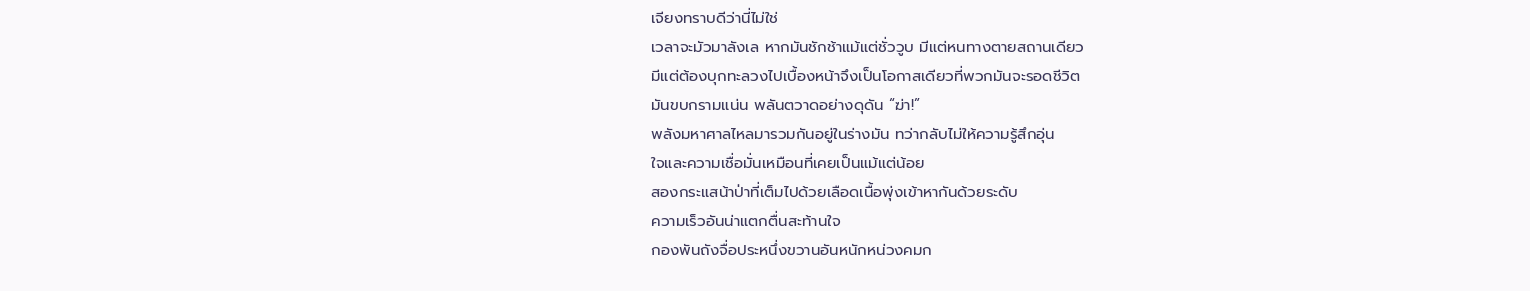เจียงทราบดีว่านี่ไม่ใช่
เวลาจะมัวมาลังเล หากมันชักช้าแม้แต่ชั่ววูบ มีแต่หนทางตายสถานเดียว
มีแต่ต้องบุกทะลวงไปเบื้องหน้าจึงเป็นโอกาสเดียวที่พวกมันจะรอดชีวิต
มันขบกรามแน่น พลันตวาดอย่างดุดัน “ฆ่า!”
พลังมหาศาลไหลมารวมกันอยู่ในร่างมัน ทว่ากลับไม่ให้ความรู้สึกอุ่น
ใจและความเชื่อมั่นเหมือนที่เคยเป็นแม้แต่น้อย
สองกระแสน้าป่าที่เต็มไปด้วยเลือดเนื้อพุ่งเข้าหากันด้วยระดับ
ความเร็วอันน่าแตกตื่นสะท้านใจ
กองพันถังจื่อประหนึ่งขวานอันหนักหน่วงคมก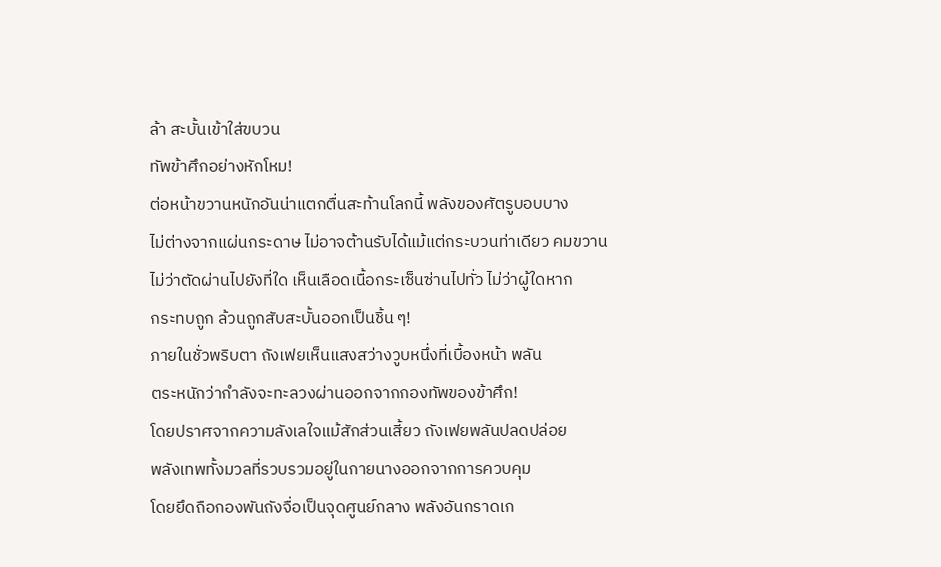ล้า สะบั้นเข้าใส่ขบวน
ทัพข้าศึกอย่างหักโหม!
ต่อหน้าขวานหนักอันน่าแตกตื่นสะท้านโลกนี้ พลังของศัตรูบอบบาง
ไม่ต่างจากแผ่นกระดาษ ไม่อาจต้านรับได้แม้แต่กระบวนท่าเดียว คมขวาน
ไม่ว่าตัดผ่านไปยังที่ใด เห็นเลือดเนื้อกระเซ็นซ่านไปทั่ว ไม่ว่าผู้ใดหาก
กระทบถูก ล้วนถูกสับสะบั้นออกเป็นชิ้น ๆ!
ภายในชั่วพริบตา ถังเฟยเห็นแสงสว่างวูบหนึ่งที่เบื้องหน้า พลัน
ตระหนักว่ากำลังจะทะลวงผ่านออกจากกองทัพของข้าศึก!
โดยปราศจากความลังเลใจแม้สักส่วนเสี้ยว ถังเฟยพลันปลดปล่อย
พลังเทพทั้งมวลที่รวบรวมอยู่ในกายนางออกจากการควบคุม
โดยยึดถือกองพันถังจื่อเป็นจุดศูนย์กลาง พลังอันกราดเก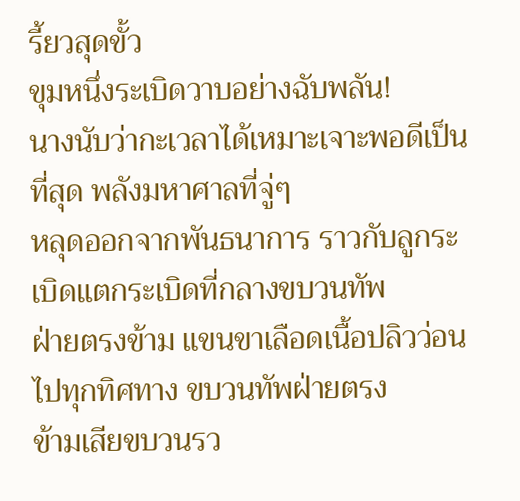รี้ยวสุดขั้ว
ขุมหนึ่งระเบิดวาบอย่างฉับพลัน!
นางนับว่ากะเวลาได้เหมาะเจาะพอดีเป็นที่สุด พลังมหาศาลที่จู่ๆ
หลุดออกจากพันธนาการ ราวกับลูกระเบิดแตกระเบิดที่กลางขบวนทัพ
ฝ่ายตรงข้าม แขนขาเลือดเนื้อปลิวว่อนไปทุกทิศทาง ขบวนทัพฝ่ายตรง
ข้ามเสียขบวนรว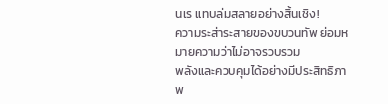นเร แทบล่มสลายอย่างสิ้นเชิง!
ความระส่าระสายของขบวนทัพ ย่อมหมายความว่าไม่อาจรวบรวม
พลังและควบคุมได้อย่างมีประสิทธิภาพ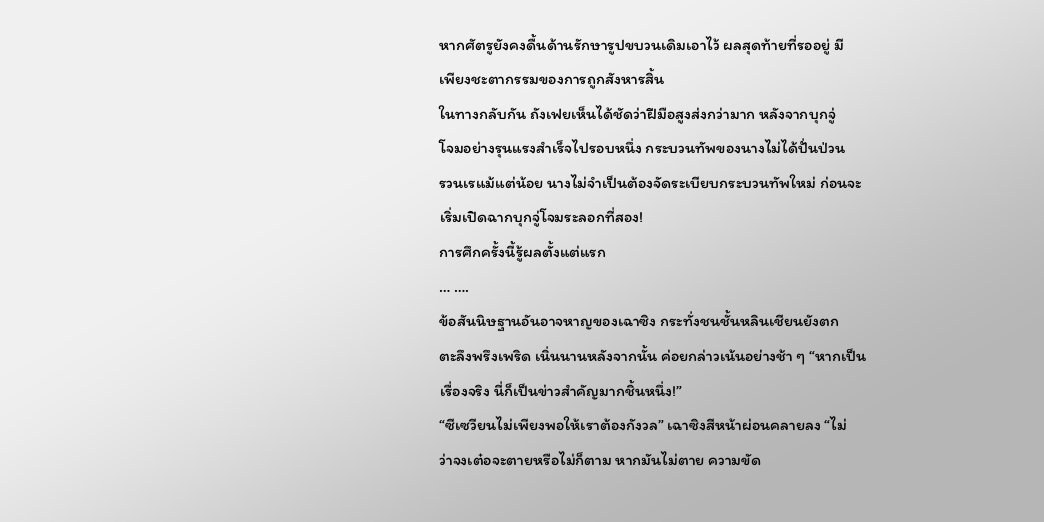หากศัตรูยังคงดื้นด้านรักษารูปขบวนเดิมเอาไว้ ผลสุดท้ายที่รออยู่ มี
เพียงชะตากรรมของการถูกสังหารสิ้น
ในทางกลับกัน ถังเฟยเห็นได้ชัดว่าฝีมือสูงส่งกว่ามาก หลังจากบุกจู่
โจมอย่างรุนแรงสำเร็จไปรอบหนึ่ง กระบวนทัพของนางไม่ได้ปั่นป่วน
รวนเรแม้แต่น้อย นางไม่จำเป็นต้องจัดระเบียบกระบวนทัพใหม่ ก่อนจะ
เริ่มเปิดฉากบุกจู่โจมระลอกที่สอง!
การศึกครั้งนี้รู้ผลตั้งแต่แรก
… ….
ข้อสันนิษฐานอันอาจหาญของเฉาซิง กระทั่งชนชั้นหลินเชียนยังตก
ตะลึงพรึงเพริด เนิ่นนานหลังจากนั้น ค่อยกล่าวเน้นอย่างช้า ๆ “หากเป็น
เรื่องจริง นี่ก็เป็นข่าวสำคัญมากชิ้นหนึ่ง!”
“ซีเซวียนไม่เพียงพอให้เราต้องกังวล” เฉาซิงสีหน้าผ่อนคลายลง “ไม่
ว่าจงเต๋อจะตายหรือไม่ก็ตาม หากมันไม่ตาย ความขัด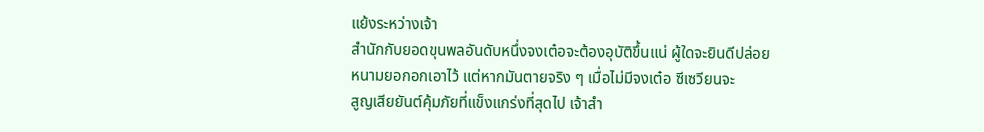แย้งระหว่างเจ้า
สำนักกับยอดขุนพลอันดับหนึ่งจงเต๋อจะต้องอุบัติขึ้นแน่ ผู้ใดจะยินดีปล่อย
หนามยอกอกเอาไว้ แต่หากมันตายจริง ๆ เมื่อไม่มีจงเต๋อ ซีเซวียนจะ
สูญเสียยันต์คุ้มภัยที่แข็งแกร่งที่สุดไป เจ้าสำ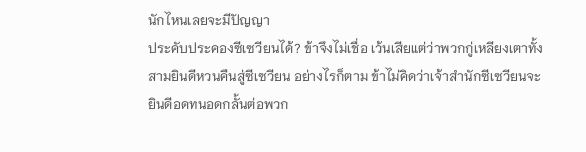นักไหนเลยจะมีปัญญา
ประคับประคองซีเซวียนได้? ข้าจึงไม่เชื่อ เว้นเสียแต่ว่าพวกกู่เหลียงเตาทั้ง
สามยินดีหวนคืนสู่ซีเซวียน อย่างไรก็ตาม ข้าไม่คิดว่าเจ้าสำนักซีเซวียนจะ
ยินดีอดทนอดกลั้นต่อพวก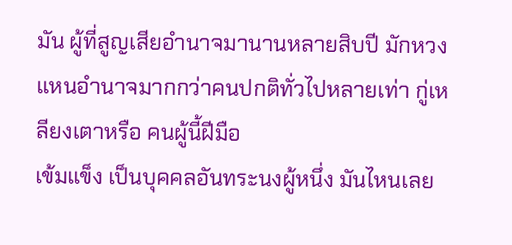มัน ผู้ที่สูญเสียอำนาจมานานหลายสิบปี มักหวง
แหนอำนาจมากกว่าคนปกติทั่วไปหลายเท่า กู่เหลียงเตาหรือ คนผู้นี้ฝีมือ
เข้มแข็ง เป็นบุคคลอันทระนงผู้หนึ่ง มันไหนเลย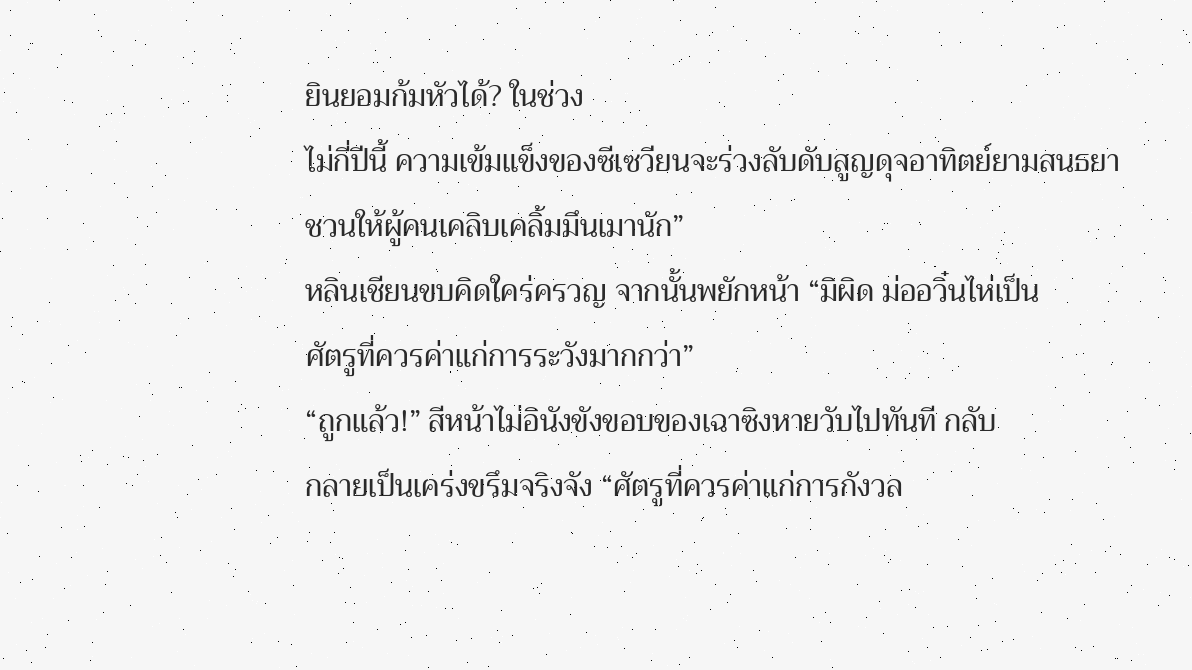ยินยอมก้มหัวได้? ในช่วง
ไม่กี่ปีนี้ ความเข้มแข็งของซีเซวียนจะร่วงลับดับสูญดุจอาทิตย์ยามสนธยา
ชวนให้ผู้คนเคลิบเคลิ้มมึนเมานัก”
หลินเชียนขบคิดใคร่ครวญ จากนั้นพยักหน้า “มิผิด ม่ออวิ๋นไห่เป็น
ศัตรูที่ควรค่าแก่การระวังมากกว่า”
“ถูกแล้ว!” สีหน้าไม่อินังขังขอบของเฉาซิงหายวับไปทันที กลับ
กลายเป็นเคร่งขรึมจริงจัง “ศัตรูที่ควรค่าแก่การกังวล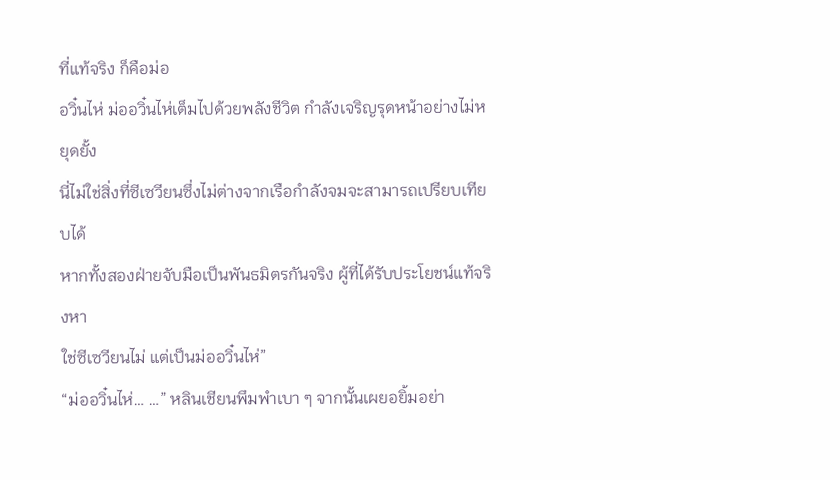ที่แท้จริง ก็คือม่อ
อวิ๋นไห่ ม่ออวิ๋นไห่เต็มไปด้วยพลังชีวิต กำลังเจริญรุดหน้าอย่างไม่หยุดยั้ง
นี่ไม่ใช่สิ่งที่ซีเซวียนซึ่งไม่ต่างจากเรือกำลังจมจะสามารถเปรียบเทียบได้
หากทั้งสองฝ่ายจับมือเป็นพันธมิตรกันจริง ผู้ที่ได้รับประโยชน์แท้จริงหา
ใช่ซีเซวียนไม่ แต่เป็นม่ออวิ๋นไห่”
“ม่ออวิ๋นไห่… …” หลินเชียนพึมพำเบา ๆ จากนั้นเผยอยิ้มอย่า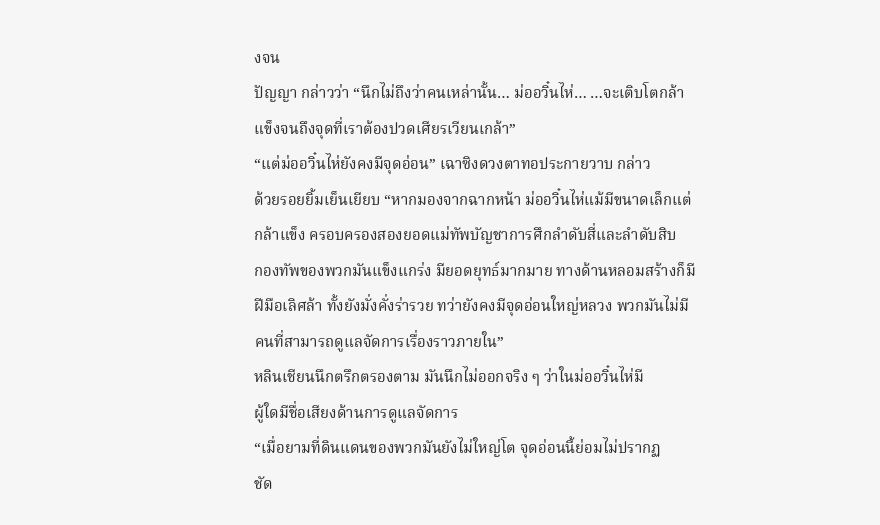งจน
ปัญญา กล่าวว่า “นึกไม่ถึงว่าคนเหล่านั้น… ม่ออวิ๋นไห่… …จะเติบโตกล้า
แข็งจนถึงจุดที่เราต้องปวดเศียรเวียนเกล้า”
“แต่ม่ออวิ๋นไห่ยังคงมีจุดอ่อน” เฉาซิงดวงตาทอประกายวาบ กล่าว
ด้วยรอยยิ้มเย็นเยียบ “หากมองจากฉากหน้า ม่ออวิ๋นไห่แม้มีขนาดเล็กแต่
กล้าแข็ง ครอบครองสองยอดแม่ทัพบัญชาการศึกลำดับสี่และลำดับสิบ
กองทัพของพวกมันแข็งแกร่ง มียอดยุทธ์มากมาย ทางด้านหลอมสร้างก็มี
ฝีมือเลิศล้า ทั้งยังมั่งคั่งร่ารวย ทว่ายังคงมีจุดอ่อนใหญ่หลวง พวกมันไม่มี
คนที่สามารถดูแลจัดการเรื่องราวภายใน”
หลินเชียนนึกตรึกตรองตาม มันนึกไม่ออกจริง ๆ ว่าในม่ออวิ๋นไห่มี
ผู้ใดมีชื่อเสียงด้านการดูแลจัดการ
“เมื่อยามที่ดินแดนของพวกมันยังไม่ใหญ่โต จุดอ่อนนี้ย่อมไม่ปรากฏ
ชัด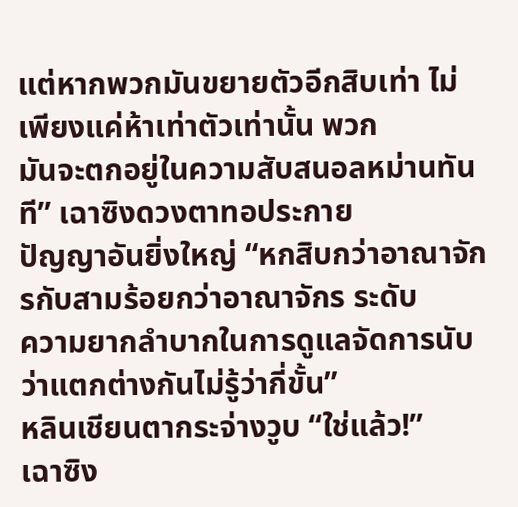แต่หากพวกมันขยายตัวอีกสิบเท่า ไม่ เพียงแค่ห้าเท่าตัวเท่านั้น พวก
มันจะตกอยู่ในความสับสนอลหม่านทันที” เฉาซิงดวงตาทอประกาย
ปัญญาอันยิ่งใหญ่ “หกสิบกว่าอาณาจักรกับสามร้อยกว่าอาณาจักร ระดับ
ความยากลำบากในการดูแลจัดการนับว่าแตกต่างกันไม่รู้ว่ากี่ขั้น”
หลินเชียนตากระจ่างวูบ “ใช่แล้ว!”
เฉาซิง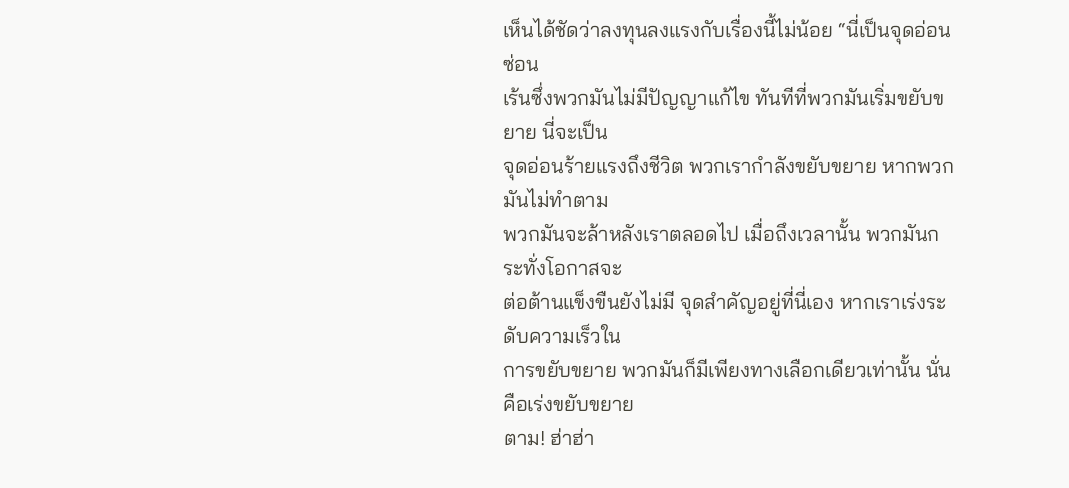เห็นได้ชัดว่าลงทุนลงแรงกับเรื่องนี้ไม่น้อย “นี่เป็นจุดอ่อนซ่อน
เร้นซึ่งพวกมันไม่มีปัญญาแก้ไข ทันทีที่พวกมันเริ่มขยับขยาย นี่จะเป็น
จุดอ่อนร้ายแรงถึงชีวิต พวกเรากำลังขยับขยาย หากพวกมันไม่ทำตาม
พวกมันจะล้าหลังเราตลอดไป เมื่อถึงเวลานั้น พวกมันกระทั่งโอกาสจะ
ต่อต้านแข็งขืนยังไม่มี จุดสำคัญอยู่ที่นี่เอง หากเราเร่งระดับความเร็วใน
การขยับขยาย พวกมันก็มีเพียงทางเลือกเดียวเท่านั้น นั่นคือเร่งขยับขยาย
ตาม! ฮ่าฮ่า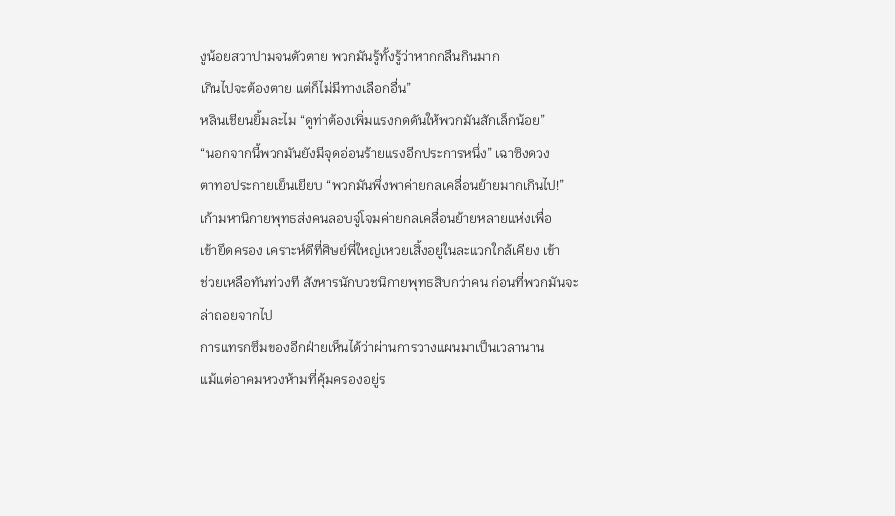งูน้อยสวาปามจนตัวตาย พวกมันรู้ทั้งรู้ว่าหากกลืนกินมาก
เกินไปจะต้องตาย แต่ก็ไม่มีทางเลือกอื่น”
หลินเชียนยิ้มละไม “ดูท่าต้องเพิ่มแรงกดดันให้พวกมันสักเล็กน้อย”
“นอกจากนี้พวกมันยังมีจุดอ่อนร้ายแรงอีกประการหนึ่ง” เฉาซิงดวง
ตาทอประกายเย็นเยียบ “พวกมันพึ่งพาค่ายกลเคลื่อนย้ายมากเกินไป!”
เก้ามหานิกายพุทธส่งคนลอบจู่โจมค่ายกลเคลื่อนย้ายหลายแห่งเพื่อ
เข้ายึดครอง เคราะห์ดีที่ศิษย์พี่ใหญ่เหวยเสิ้งอยู่ในละแวกใกล้เคียง เข้า
ช่วยเหลือทันท่วงที สังหารนักบวชนิกายพุทธสิบกว่าคน ก่อนที่พวกมันจะ
ล่าถอยจากไป
การแทรกซึมของอีกฝ่ายเห็นได้ว่าผ่านการวางแผนมาเป็นเวลานาน
แม้แต่อาคมหวงห้ามที่คุ้มครองอยู่ร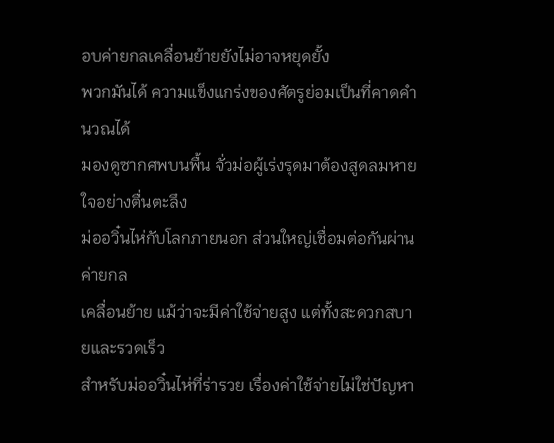อบค่ายกลเคลื่อนย้ายยังไม่อาจหยุดยั้ง
พวกมันได้ ความแข็งแกร่งของศัตรูย่อมเป็นที่คาดคำนวณได้
มองดูซากศพบนพื้น จั่วม่อผู้เร่งรุดมาต้องสูดลมหายใจอย่างตื่นตะลึง
ม่ออวิ๋นไห่กับโลกภายนอก ส่วนใหญ่เชื่อมต่อกันผ่านค่ายกล
เคลื่อนย้าย แม้ว่าจะมีค่าใช้จ่ายสูง แต่ทั้งสะดวกสบายและรวดเร็ว
สำหรับม่ออวิ๋นไห่ที่ร่ารวย เรื่องค่าใช้จ่ายไม่ใช่ปัญหา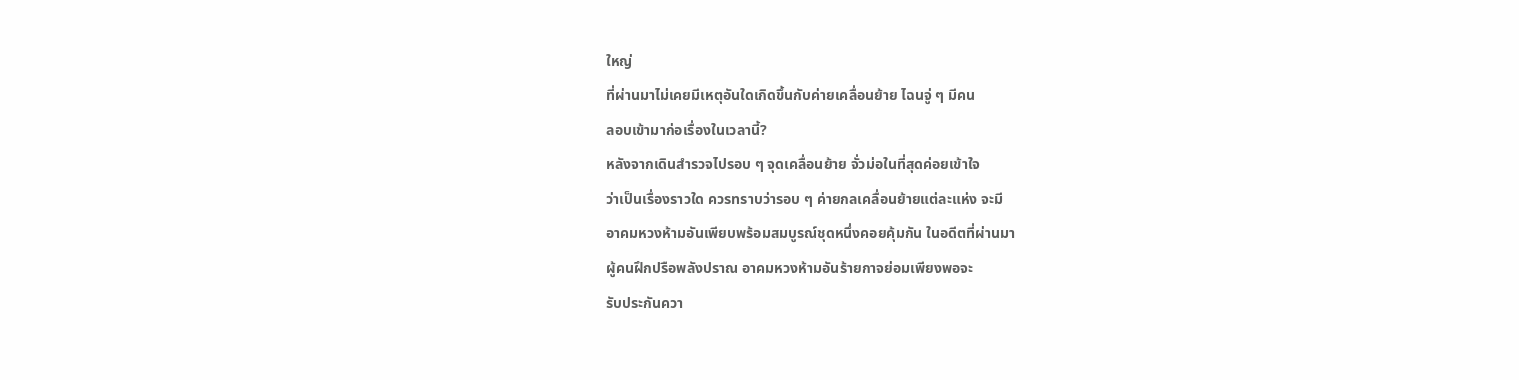ใหญ่
ที่ผ่านมาไม่เคยมีเหตุอันใดเกิดขึ้นกับค่ายเคลื่อนย้าย ไฉนจู่ ๆ มีคน
ลอบเข้ามาก่อเรื่องในเวลานี้?
หลังจากเดินสำรวจไปรอบ ๆ จุดเคลื่อนย้าย จั่วม่อในที่สุดค่อยเข้าใจ
ว่าเป็นเรื่องราวใด ควรทราบว่ารอบ ๆ ค่ายกลเคลื่อนย้ายแต่ละแห่ง จะมี
อาคมหวงห้ามอันเพียบพร้อมสมบูรณ์ชุดหนึ่งคอยคุ้มกัน ในอดีตที่ผ่านมา
ผู้คนฝึกปรือพลังปราณ อาคมหวงห้ามอันร้ายกาจย่อมเพียงพอจะ
รับประกันควา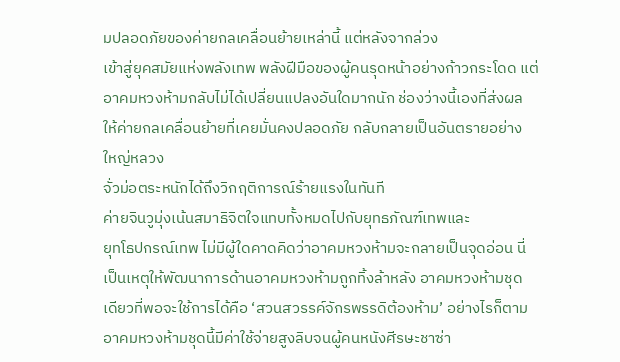มปลอดภัยของค่ายกลเคลื่อนย้ายเหล่านี้ แต่หลังจากล่วง
เข้าสู่ยุคสมัยแห่งพลังเทพ พลังฝีมือของผู้คนรุดหน้าอย่างก้าวกระโดด แต่
อาคมหวงห้ามกลับไม่ได้เปลี่ยนแปลงอันใดมากนัก ช่องว่างนี้เองที่ส่งผล
ให้ค่ายกลเคลื่อนย้ายที่เคยมั่นคงปลอดภัย กลับกลายเป็นอันตรายอย่าง
ใหญ่หลวง
จั่วม่อตระหนักได้ถึงวิกฤติการณ์ร้ายแรงในทันที
ค่ายจินวูมุ่งเน้นสมาธิจิตใจแทบทั้งหมดไปกับยุทธภัณฑ์เทพและ
ยุทโธปกรณ์เทพ ไม่มีผู้ใดคาดคิดว่าอาคมหวงห้ามจะกลายเป็นจุดอ่อน นี่
เป็นเหตุให้พัฒนาการด้านอาคมหวงห้ามถูกทิ้งล้าหลัง อาคมหวงห้ามชุด
เดียวที่พอจะใช้การได้คือ ‘สวนสวรรค์จักรพรรดิต้องห้าม’ อย่างไรก็ตาม
อาคมหวงห้ามชุดนี้มีค่าใช้จ่ายสูงลิบจนผู้คนหนังศีรษะชาซ่า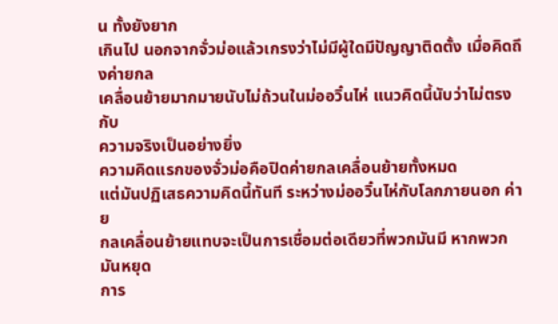น ทั้งยังยาก
เกินไป นอกจากจั่วม่อแล้วเกรงว่าไม่มีผู้ใดมีปัญญาติดตั้ง เมื่อคิดถึงค่ายกล
เคลื่อนย้ายมากมายนับไม่ถ้วนในม่ออวิ๋นไห่ แนวคิดนี้นับว่าไม่ตรงกับ
ความจริงเป็นอย่างยิ่ง
ความคิดแรกของจั่วม่อคือปิดค่ายกลเคลื่อนย้ายทั้งหมด
แต่มันปฏิเสธความคิดนี้ทันที ระหว่างม่ออวิ๋นไห่กับโลกภายนอก ค่าย
กลเคลื่อนย้ายแทบจะเป็นการเชื่อมต่อเดียวที่พวกมันมี หากพวกมันหยุด
การ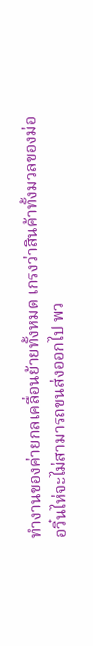ทำงานของค่ายกลเคลื่อนย้ายทั้งหมด เกรงว่าสินค้าทั้งมวลของม่อ
อวิ๋นไห่จะไม่สามารถขนส่งออกไป พว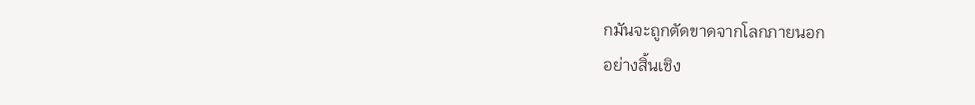กมันจะถูกตัดขาดจากโลกภายนอก
อย่างสิ้นเชิง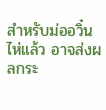สำหรับม่ออวิ๋นไห่แล้ว อาจส่งผลกระ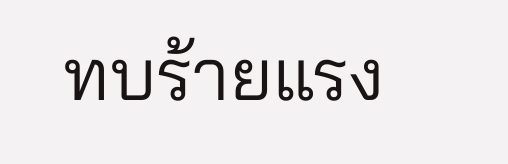ทบร้ายแรง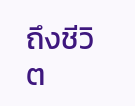ถึงชีวิต